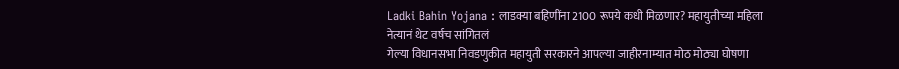Ladki Bahin Yojana : लाडक्या बहिणींना 2100 रूपये कधी मिळणार? महायुतीच्या महिला नेत्यानं थेट वर्षच सांगितलं
गेल्या विधानसभा निवडणुकीत महायुती सरकारने आपल्या जाहीरनाम्यात मोठ मोठ्या घोषणा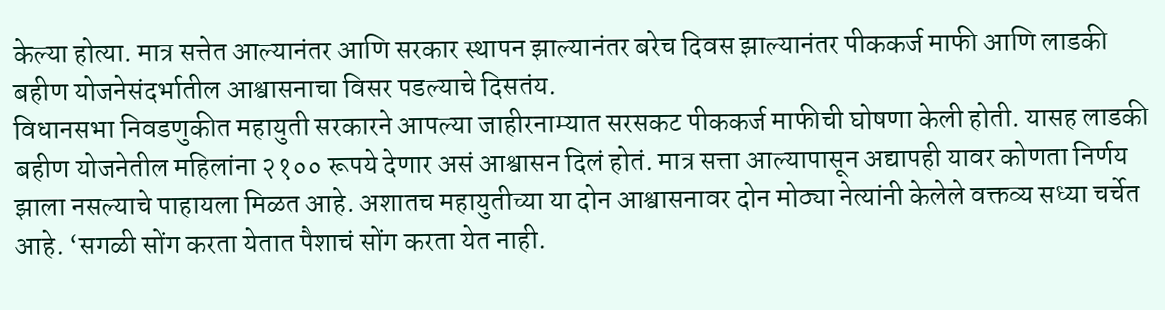केल्या होत्या. मात्र सत्तेत आल्यानंतर आणि सरकार स्थापन झाल्यानंतर बरेच दिवस झाल्यानंतर पीककर्ज माफी आणि लाडकी बहीण योजनेसंदर्भातील आश्वासनाचा विसर पडल्याचे दिसतंय.
विधानसभा निवडणुकीत महायुती सरकारने आपल्या जाहीरनाम्यात सरसकट पीककर्ज माफीची घोषणा केली होती. यासह लाडकी बहीण योजनेतील महिलांना २१०० रूपये देणार असं आश्वासन दिलं होतं. मात्र सत्ता आल्यापासून अद्यापही यावर कोणता निर्णय झाला नसल्याचे पाहायला मिळत आहे. अशातच महायुतीच्या या दोन आश्वासनावर दोन मोठ्या नेत्यांनी केलेले वक्तव्य सध्या चर्चेत आहे. ‘सगळी सोंग करता येतात पैशाचं सोंग करता येत नाही.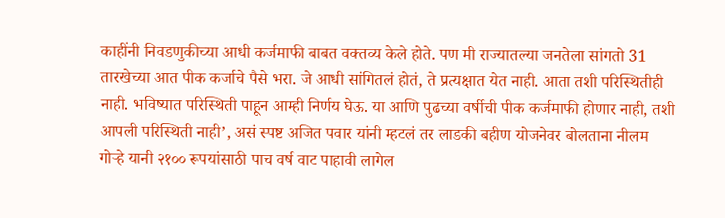काहींनी निवडणुकीच्या आधी कर्जमाफी बाबत वक्तव्य केले होते. पण मी राज्यातल्या जनतेला सांगतो 31 तारखेच्या आत पीक कर्जाचे पैसे भरा. जे आधी सांगितलं होतं, ते प्रत्यक्षात येत नाही. आता तशी परिस्थितीही नाही. भविष्यात परिस्थिती पाहून आम्ही निर्णय घेऊ. या आणि पुढच्या वर्षीची पीक कर्जमाफी होणार नाही, तशी आपली परिस्थिती नाही’, असं स्पष्ट अजित पवार यांनी म्हटलं तर लाडकी बहीण योजनेवर बोलताना नीलम गोऱ्हे यानी २१०० रूपयांसाठी पाच वर्ष वाट पाहावी लागेल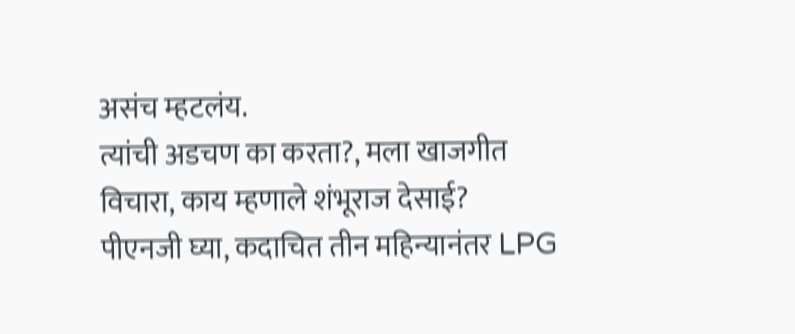असंच म्हटलंय.
त्यांची अडचण का करता?, मला खाजगीत विचारा, काय म्हणाले शंभूराज देसाई?
पीएनजी घ्या, कदाचित तीन महिन्यानंतर LPG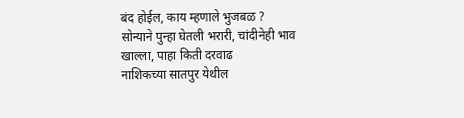बंद होईल, काय म्हणाले भुजबळ ?
सोन्याने पुन्हा घेतली भरारी, चांदीनेही भाव खाल्ला, पाहा किती दरवाढ
नाशिकच्या सातपुर येथील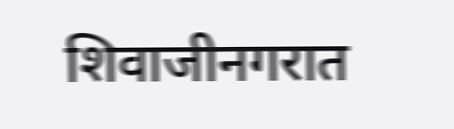शिवाजीनगरात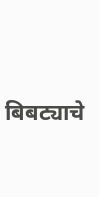बिबट्याचे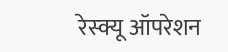रेस्क्यू ऑपरेशन